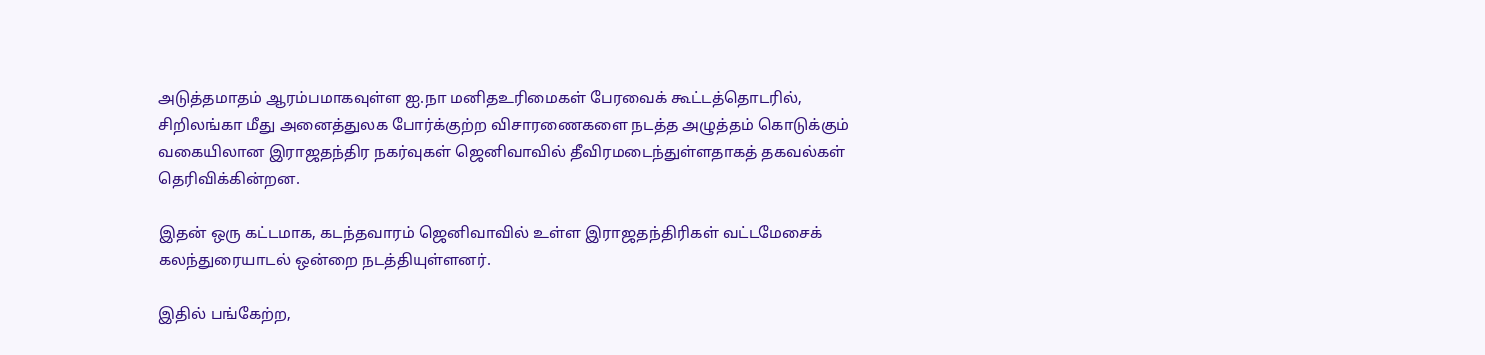அடுத்தமாதம் ஆரம்பமாகவுள்ள ஐ.நா மனிதஉரிமைகள் பேரவைக் கூட்டத்தொடரில், சிறிலங்கா மீது அனைத்துலக போர்க்குற்ற விசாரணைகளை நடத்த அழுத்தம் கொடுக்கும் வகையிலான இராஜதந்திர நகர்வுகள் ஜெனிவாவில் தீவிரமடைந்துள்ளதாகத் தகவல்கள் தெரிவிக்கின்றன.

இதன் ஒரு கட்டமாக, கடந்தவாரம் ஜெனிவாவில் உள்ள இராஜதந்திரிகள் வட்டமேசைக் கலந்துரையாடல் ஒன்றை நடத்தியுள்ளனர்.

இதில் பங்கேற்ற,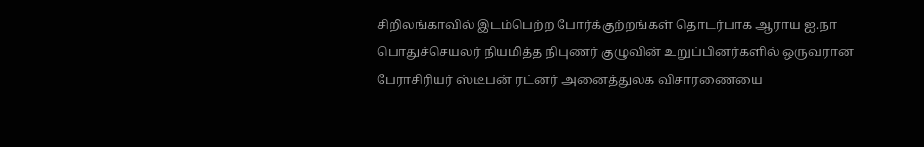சிறிலங்காவில் இடம்பெற்ற போர்க்குற்றங்கள் தொடர்பாக ஆராய ஐ.நா பொதுச்செயலர் நியமித்த நிபுணர் குழுவின் உறுப்பினர்களில் ஒருவரான பேராசிரியர் ஸ்டீபன் ரட்னர் அனைத்துலக விசாரணையை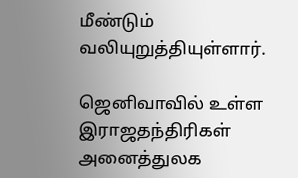மீண்டும் வலியுறுத்தியுள்ளார்.

ஜெனிவாவில் உள்ள இராஜதந்திரிகள் அனைத்துலக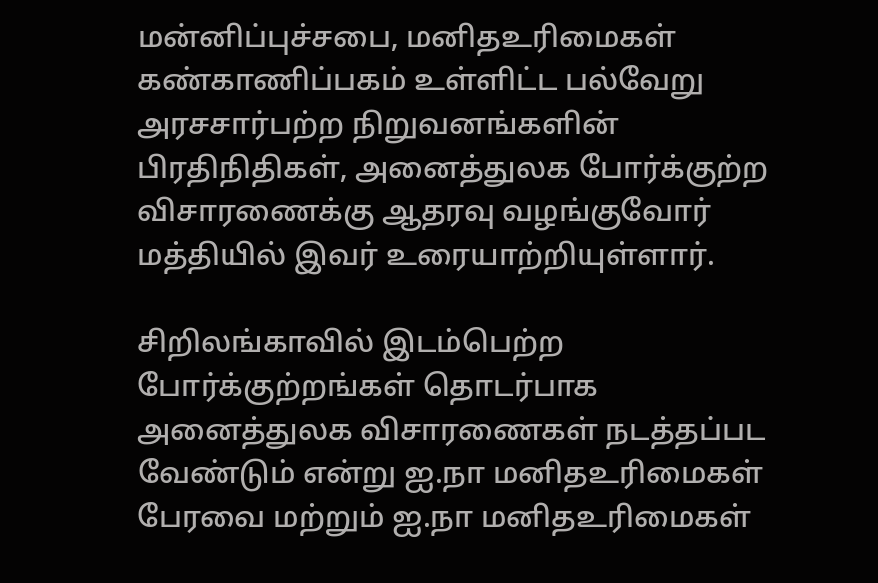மன்னிப்புச்சபை, மனிதஉரிமைகள் கண்காணிப்பகம் உள்ளிட்ட பல்வேறு அரசசார்பற்ற நிறுவனங்களின் பிரதிநிதிகள், அனைத்துலக போர்க்குற்ற விசாரணைக்கு ஆதரவு வழங்குவோர் மத்தியில் இவர் உரையாற்றியுள்ளார்.

சிறிலங்காவில் இடம்பெற்ற போர்க்குற்றங்கள் தொடர்பாக அனைத்துலக விசாரணைகள் நடத்தப்பட வேண்டும் என்று ஐ.நா மனிதஉரிமைகள் பேரவை மற்றும் ஐ.நா மனிதஉரிமைகள்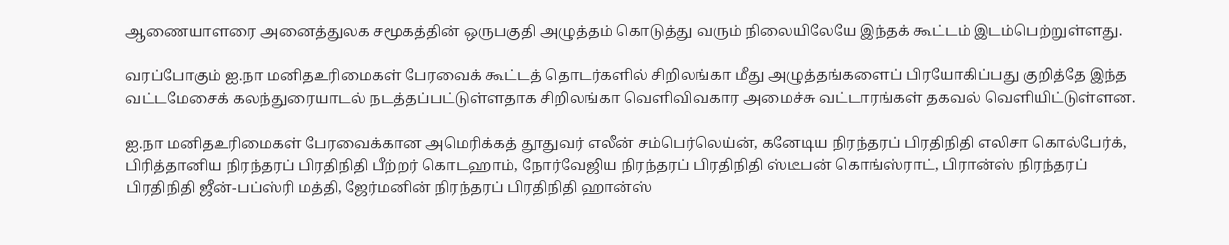ஆணையாளரை அனைத்துலக சமூகத்தின் ஒருபகுதி அழுத்தம் கொடுத்து வரும் நிலையிலேயே இந்தக் கூட்டம் இடம்பெற்றுள்ளது.

வரப்போகும் ஐ.நா மனிதஉரிமைகள் பேரவைக் கூட்டத் தொடர்களில் சிறிலங்கா மீது அழுத்தங்களைப் பிரயோகிப்பது குறித்தே இந்த வட்டமேசைக் கலந்துரையாடல் நடத்தப்பட்டுள்ளதாக சிறிலங்கா வெளிவிவகார அமைச்சு வட்டாரங்கள் தகவல் வெளியிட்டுள்ளன.

ஐ.நா மனிதஉரிமைகள் பேரவைக்கான அமெரிக்கத் தூதுவர் எலீன் சம்பெர்லெய்ன், கனேடிய நிரந்தரப் பிரதிநிதி எலிசா கொல்பேர்க், பிரித்தானிய நிரந்தரப் பிரதிநிதி பீற்றர் கொடஹாம், நோர்வேஜிய நிரந்தரப் பிரதிநிதி ஸ்டீபன் கொங்ஸ்ராட், பிரான்ஸ் நிரந்தரப் பிரதிநிதி ஜீன்-பப்ஸ்ரி மத்தி, ஜேர்மனின் நிரந்தரப் பிரதிநிதி ஹான்ஸ்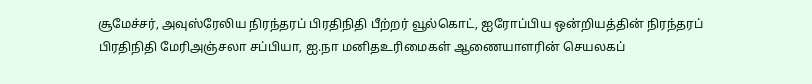சூமேச்சர், அவுஸ்ரேலிய நிரந்தரப் பிரதிநிதி பீற்றர் வூல்கொட், ஐரோப்பிய ஒன்றியத்தின் நிரந்தரப் பிரதிநிதி மேரிஅஞ்சலா சப்பியா, ஐ.நா மனிதஉரிமைகள் ஆணையாளரின் செயலகப்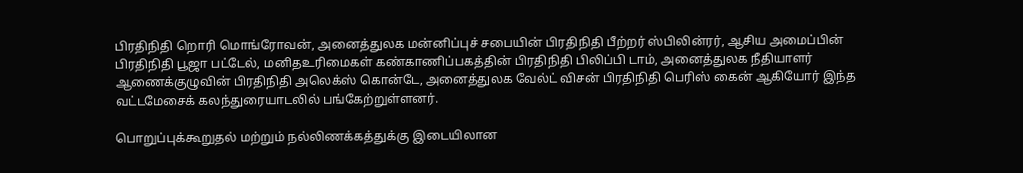பிரதிநிதி றொரி மொங்ரோவன், அனைத்துலக மன்னிப்புச் சபையின் பிரதிநிதி பீற்றர் ஸ்பிலின்ரர், ஆசிய அமைப்பின் பிரதிநிதி பூஜா பட்டேல், மனிதஉரிமைகள் கண்காணிப்பகத்தின் பிரதிநிதி பிலிப்பி டாம், அனைத்துலக நீதியாளர் ஆணைக்குழுவின் பிரதிநிதி அலெக்ஸ் கொன்டே, அனைத்துலக வேல்ட் விசன் பிரதிநிதி பெரிஸ் கைன் ஆகியோர் இந்த வட்டமேசைக் கலந்துரையாடலில் பங்கேற்றுள்ளனர்.

பொறுப்புக்கூறுதல் மற்றும் நல்லிணக்கத்துக்கு இடையிலான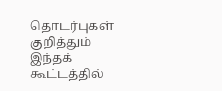தொடர்புகள் குறித்தும் இந்தக் கூட்டத்தில்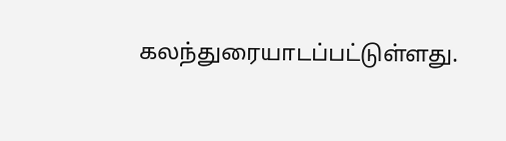கலந்துரையாடப்பட்டுள்ளது.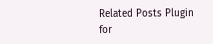Related Posts Plugin for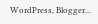WordPress, Blogger...